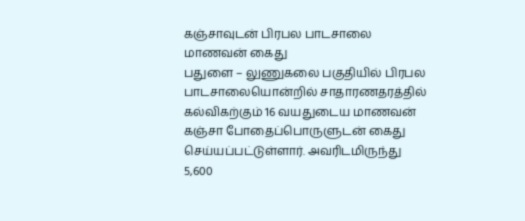கஞ்சாவுடன் பிரபல பாடசாலை மாணவன் கைது
பதுளை – லுணுகலை பகுதியில் பிரபல பாடசாலையொன்றில் சாதாரணதரத்தில் கல்விகற்கும் 16 வயதுடைய மாணவன் கஞ்சா போதைப்பொருளுடன் கைது செய்யப்பட்டுள்ளார். அவரிடமிருந்து 5,600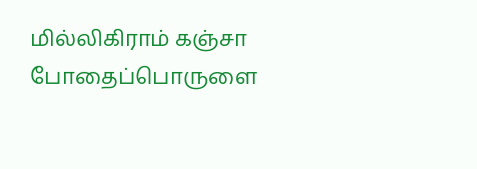மில்லிகிராம் கஞ்சா போதைப்பொருளை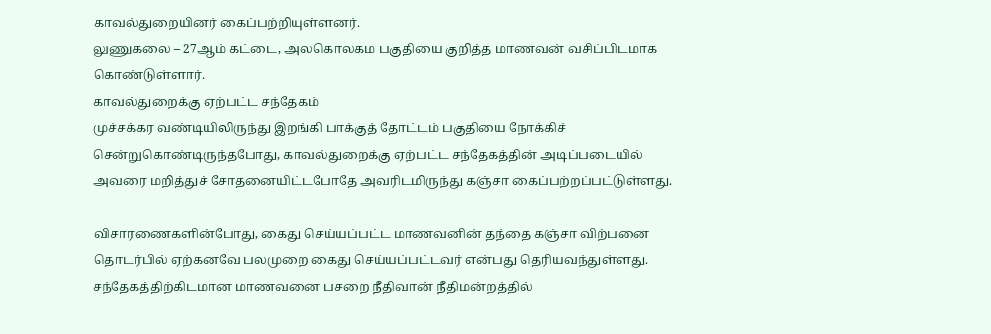காவல்துறையினர் கைப்பற்றியுள்ளனர்.
லுணுகலை – 27ஆம் கட்டை, அலகொலகம பகுதியை குறித்த மாணவன் வசிப்பிடமாக கொண்டுள்ளார்.
காவல்துறைக்கு ஏற்பட்ட சந்தேகம்
முச்சக்கர வண்டியிலிருந்து இறங்கி பாக்குத் தோட்டம் பகுதியை நோக்கிச் சென்றுகொண்டிருந்தபோது, காவல்துறைக்கு ஏற்பட்ட சந்தேகத்தின் அடிப்படையில் அவரை மறித்துச் சோதனையிட்டபோதே அவரிடமிருந்து கஞ்சா கைப்பற்றப்பட்டுள்ளது.

விசாரணைகளின்போது, கைது செய்யப்பட்ட மாணவனின் தந்தை கஞ்சா விற்பனை தொடர்பில் ஏற்கனவே பலமுறை கைது செய்யப்பட்டவர் என்பது தெரியவந்துள்ளது.
சந்தேகத்திற்கிடமான மாணவனை பசறை நீதிவான் நீதிமன்றத்தில்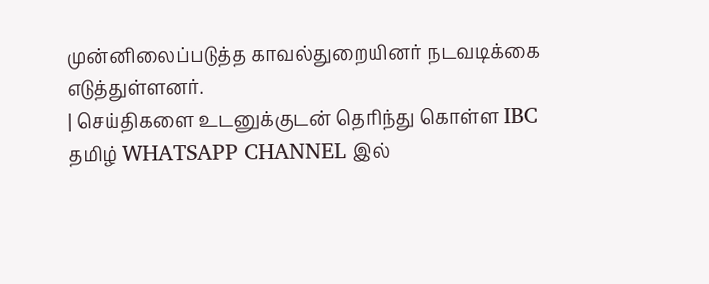முன்னிலைப்படுத்த காவல்துறையினர் நடவடிக்கை எடுத்துள்ளனர்.
| செய்திகளை உடனுக்குடன் தெரிந்து கொள்ள IBC தமிழ் WHATSAPP CHANNEL இல்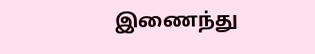இணைந்து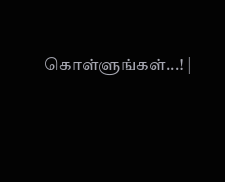கொள்ளுங்கள்...! |